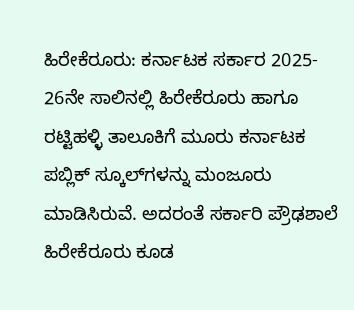ಹಿರೇಕೆರೂರು: ಕರ್ನಾಟಕ ಸರ್ಕಾರ 2025- 26ನೇ ಸಾಲಿನಲ್ಲಿ ಹಿರೇಕೆರೂರು ಹಾಗೂ ರಟ್ಟಿಹಳ್ಳಿ ತಾಲೂಕಿಗೆ ಮೂರು ಕರ್ನಾಟಕ ಪಬ್ಲಿಕ್ ಸ್ಕೂಲ್‌ಗಳನ್ನು ಮಂಜೂರು ಮಾಡಿಸಿರುವೆ. ಅದರಂತೆ ಸರ್ಕಾರಿ ಪ್ರೌಢಶಾಲೆ ಹಿರೇಕೆರೂರು ಕೂಡ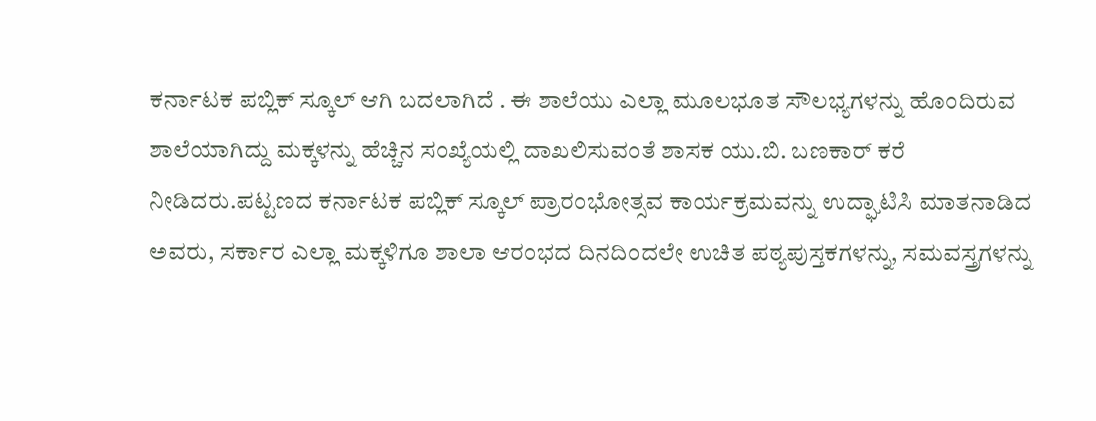ಕರ್ನಾಟಕ ಪಬ್ಲಿಕ್ ಸ್ಕೂಲ್ ಆಗಿ ಬದಲಾಗಿದೆ . ಈ ಶಾಲೆಯು ಎಲ್ಲಾ ಮೂಲಭೂತ ಸೌಲಭ್ಯಗಳನ್ನು ಹೊಂದಿರುವ ಶಾಲೆಯಾಗಿದ್ದು ಮಕ್ಕಳನ್ನು ಹೆಚ್ಚಿನ ಸಂಖ್ಯೆಯಲ್ಲಿ ದಾಖಲಿಸುವಂತೆ ಶಾಸಕ ಯು.ಬಿ. ಬಣಕಾರ್ ಕರೆ ನೀಡಿದರು.ಪಟ್ಟಣದ ಕರ್ನಾಟಕ ಪಬ್ಲಿಕ್ ಸ್ಕೂಲ್‌ ಪ್ರಾರಂಭೋತ್ಸವ ಕಾರ್ಯಕ್ರಮವನ್ನು ಉದ್ಘಾಟಿಸಿ ಮಾತನಾಡಿದ ಅವರು, ಸರ್ಕಾರ ಎಲ್ಲಾ ಮಕ್ಕಳಿಗೂ ಶಾಲಾ ಆರಂಭದ ದಿನದಿಂದಲೇ ಉಚಿತ ಪಠ್ಯಪುಸ್ತಕಗಳನ್ನು, ಸಮವಸ್ತ್ರಗಳನ್ನು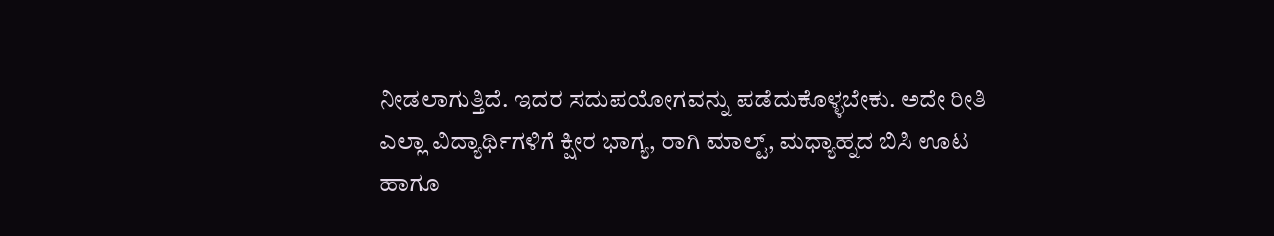ನೀಡಲಾಗುತ್ತಿದೆ. ಇದರ ಸದುಪಯೋಗವನ್ನು ಪಡೆದುಕೊಳ್ಳಬೇಕು. ಅದೇ ರೀತಿ ಎಲ್ಲಾ ವಿದ್ಯಾರ್ಥಿಗಳಿಗೆ ಕ್ಷೀರ ಭಾಗ್ಯ, ರಾಗಿ ಮಾಲ್ಟ್, ಮಧ್ಯಾಹ್ನದ ಬಿಸಿ ಊಟ ಹಾಗೂ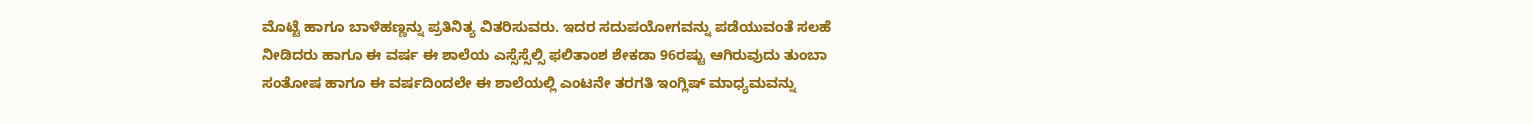ಮೊಟ್ಟೆ ಹಾಗೂ ಬಾಳೆಹಣ್ಣನ್ನು ಪ್ರತಿನಿತ್ಯ ವಿತರಿಸುವರು. ಇದರ ಸದುಪಯೋಗವನ್ನು ಪಡೆಯುವಂತೆ ಸಲಹೆ ನೀಡಿದರು ಹಾಗೂ ಈ ವರ್ಷ ಈ ಶಾಲೆಯ ಎಸ್ಸೆಸ್ಸೆಲ್ಸಿ ಫಲಿತಾಂಶ ಶೇಕಡಾ 96ರಷ್ಟು ಆಗಿರುವುದು ತುಂಬಾ ಸಂತೋಷ ಹಾಗೂ ಈ ವರ್ಷದಿಂದಲೇ ಈ ಶಾಲೆಯಲ್ಲಿ ಎಂಟನೇ ತರಗತಿ ಇಂಗ್ಲಿಷ್ ಮಾಧ್ಯಮವನ್ನು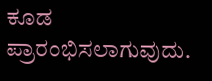ಕೂಡ ಪ್ರಾರಂಭಿಸಲಾಗುವುದು.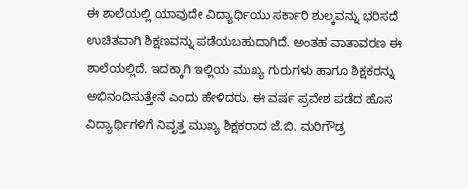ಈ ಶಾಲೆಯಲ್ಲಿ ಯಾವುದೇ ವಿದ್ಯಾರ್ಥಿಯು ಸರ್ಕಾರಿ ಶುಲ್ಕವನ್ನು ಭರಿಸದೆ ಉಚಿತವಾಗಿ ಶಿಕ್ಷಣವನ್ನು ಪಡೆಯಬಹುದಾಗಿದೆ. ಅಂತಹ ವಾತಾವರಣ ಈ ಶಾಲೆಯಲ್ಲಿದೆ. ಇದಕ್ಕಾಗಿ ಇಲ್ಲಿಯ ಮುಖ್ಯ ಗುರುಗಳು ಹಾಗೂ ಶಿಕ್ಷಕರನ್ನು ಅಭಿನಂದಿಸುತ್ತೇನೆ ಎಂದು ಹೇಳಿದರು. ಈ ವರ್ಷ ಪ್ರವೇಶ ಪಡೆದ ಹೊಸ ವಿದ್ಯಾರ್ಥಿಗಳಿಗೆ ನಿವೃತ್ತ ಮುಖ್ಯ ಶಿಕ್ಷಕರಾದ ಜೆ.ಬಿ. ಮರಿಗೌಡ್ರ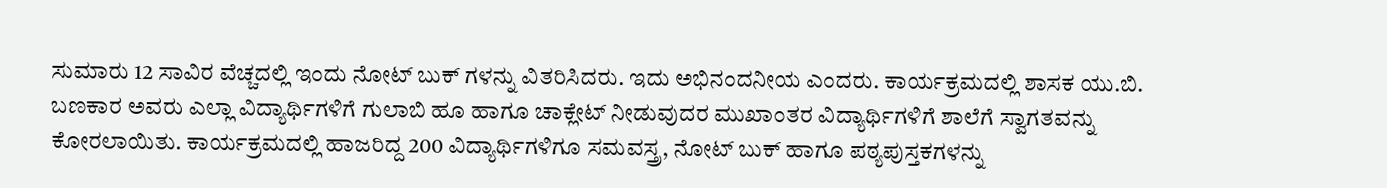ಸುಮಾರು 12 ಸಾವಿರ ವೆಚ್ಚದಲ್ಲಿ ಇಂದು ನೋಟ್ ಬುಕ್ ಗಳನ್ನು ವಿತರಿಸಿದರು. ಇದು ಅಭಿನಂದನೀಯ ಎಂದರು. ಕಾರ್ಯಕ್ರಮದಲ್ಲಿ ಶಾಸಕ ಯು.ಬಿ. ಬಣಕಾರ ಅವರು ಎಲ್ಲಾ ವಿದ್ಯಾರ್ಥಿಗಳಿಗೆ ಗುಲಾಬಿ ಹೂ ಹಾಗೂ ಚಾಕ್ಲೇಟ್ ನೀಡುವುದರ ಮುಖಾಂತರ ವಿದ್ಯಾರ್ಥಿಗಳಿಗೆ ಶಾಲೆಗೆ ಸ್ವಾಗತವನ್ನು ಕೋರಲಾಯಿತು. ಕಾರ್ಯಕ್ರಮದಲ್ಲಿ ಹಾಜರಿದ್ದ 200 ವಿದ್ಯಾರ್ಥಿಗಳಿಗೂ ಸಮವಸ್ತ್ರ, ನೋಟ್ ಬುಕ್ ಹಾಗೂ ಪಠ್ಯಪುಸ್ತಕಗಳನ್ನು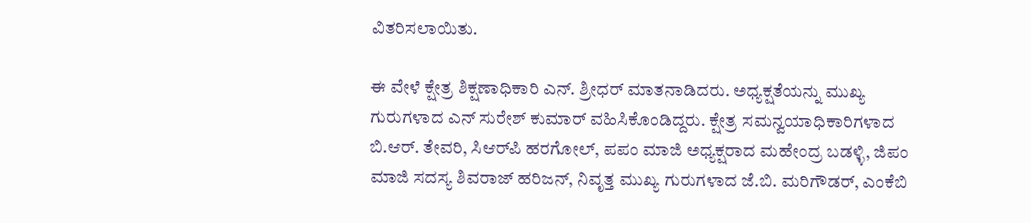ವಿತರಿಸಲಾಯಿತು.

ಈ ವೇಳೆ ಕ್ಷೇತ್ರ ಶಿಕ್ಷಣಾಧಿಕಾರಿ ಎನ್. ಶ್ರೀಧರ್ ಮಾತನಾಡಿದರು. ಅಧ್ಯಕ್ಷತೆಯನ್ನು ಮುಖ್ಯ ಗುರುಗಳಾದ ಎನ್ ಸುರೇಶ್ ಕುಮಾರ್ ವಹಿಸಿಕೊಂಡಿದ್ದರು. ಕ್ಷೇತ್ರ ಸಮನ್ವಯಾಧಿಕಾರಿಗಳಾದ ಬಿ.ಆರ್. ತೇವರಿ, ಸಿಆರ್‌ಪಿ ಹರಗೋಲ್, ಪಪಂ ಮಾಜಿ ಅಧ್ಯಕ್ಷರಾದ ಮಹೇಂದ್ರ ಬಡಳ್ಳಿ, ಜಿಪಂ ಮಾಜಿ ಸದಸ್ಯ ಶಿವರಾಜ್ ಹರಿಜನ್, ನಿವೃತ್ತ ಮುಖ್ಯ ಗುರುಗಳಾದ ಜೆ.ಬಿ. ಮರಿಗೌಡರ್, ಎಂಕೆಬಿ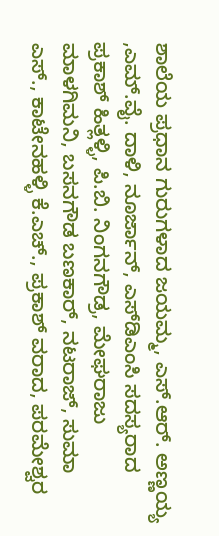ಶಾಲೆಯ ಪ್ರಧಾನ ಗುರುಗಳಾದ ಜಯಮ್ಮ, ಎಸ್.ಆರ್. ಅಣ್ಣಯ್ಯ ,ಎಮ್.ವೈ. ದಾಳಿ, ನೂರ್ಜಾನ್, ಎಸ್‌ಡಿಎಂಸಿ ಸದಸ್ಯರಾದ ಪ್ರಕಾಶ್ ಹಿತ್ಲಳ್ಳಿ, ಪಿ.ಬಿ. ನಿಂಗನಗೌಡ್ರ, ಮೇಘರಾಜು ಮಾಳಗಿಮನಿ, ಬಸನಗೌಡ ಬಣಕಾರ್, ನಟರಾಜ್, ಸುಮಾ ಎಸ್., ಕಾಟೇನಹಳ್ಳಿ ಕೆ.ಎಚ್., ಪ್ರಕಾಶ್ ವರಾದ, ಪರಮೇಶ್ವರ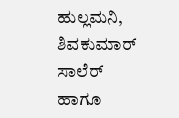ಹುಲ್ಲಮನಿ, ಶಿವಕುಮಾರ್ ಸಾಲೆರ್ ಹಾಗೂ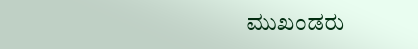ಮುಖಂಡರು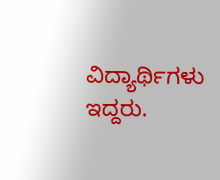ವಿದ್ಯಾರ್ಥಿಗಳು ಇದ್ದರು.